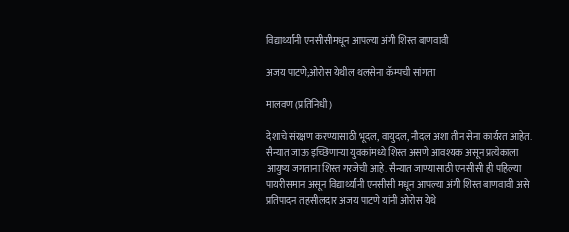विद्यार्थ्यांनी एनसीसीमधून आपल्या अंगी शिस्त बाणवावी

अजय पाटणे;ओरोस येथील थलसेना कॅम्पची सांगता

मालवण (प्रतिनिधी)

देशाचे संरक्षण करण्यासाठी भूदल, वायुदल, नौदल अशा तीन सेना कार्यरत आहेत. सैन्यात जाऊ इच्छिणाऱ्या युवकांमध्ये शिस्त असणे आवश्यक असून प्रत्येकाला आयुष्य जगताना शिस्त गरजेची आहे. सैन्यात जाण्यासाठी एनसीसी ही पहिल्या पायरीसमान असून विद्यार्थ्यांनी एनसीसी मधून आपल्या अंगी शिस्त बाणवावी असे प्रतिपादन तहसीलदार अजय पाटणे यांनी ओरोस येथे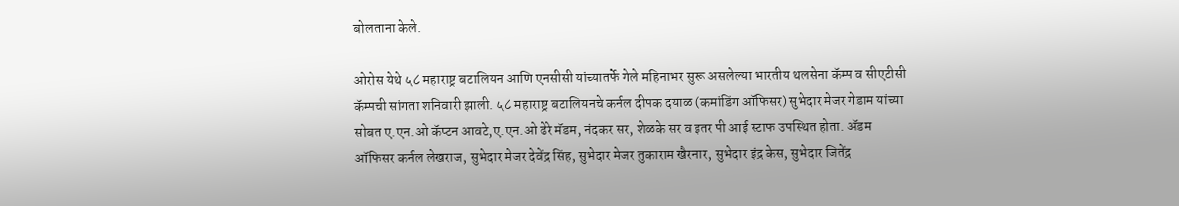बोलताना केले.

ओरोस येथे ५८ महाराष्ट्र बटालियन आणि एनसीसी यांच्यातर्फे गेले महिनाभर सुरू असलेल्या भारतीय थलसेना कॅम्प व सीएटीसी कॅम्पची सांगता शनिवारी झाली. ५८ महाराष्ट्र बटालियनचे कर्नल दीपक दयाळ (कमांडिंग ऑफिसर) सुभेदार मेजर गेडाम यांच्या सोबत ए.एन.ओ कॅप्टन आवटे,ए.एन.ओ ढेरे मॅडम, नंदकर सर, शेळके सर व इतर पी आई स्टाफ उपस्थित होता. ॲडम ऑफिसर कर्नल लेखराज, सुभेदार मेजर देवेंद्र सिंह, सुभेदार मेजर तुकाराम खैरनार, सुभेदार इंद्र केस, सुभेदार जितेंद्र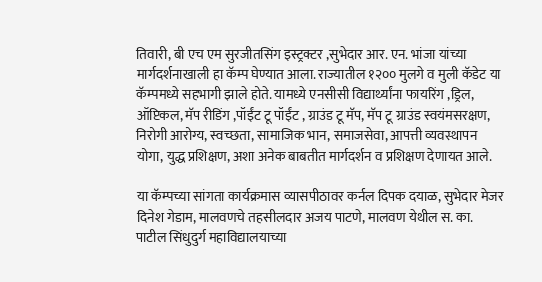तिवारी, बी एच एम सुरजीतसिंग इस्ट्रक्टर ,सुभेदार आर. एन. भांजा यांच्या मार्गदर्शनाखाली हा कॅम्प घेण्यात आला. राज्यातील १२०० मुलगे व मुली कॅडेट या कॅम्पमध्ये सहभागी झाले होते. यामध्ये एनसीसी विद्यार्थ्यांना फायरिंग ,ड्रिल, ऑप्टिकल, मॅप रीडिंग ,पॉईंट टू पॉईंट , ग्राउंड टू मॅप, मॅप टू ग्राउंड स्वयंमसरक्षण, निरोगी आरोग्य, स्वच्छता, सामाजिक भान, समाजसेवा, आपत्ती व्यवस्थापन योगा, युद्ध प्रशिक्षण, अशा अनेक बाबतीत मार्गदर्शन व प्रशिक्षण देणायत आले.

या कॅम्पच्या सांगता कार्यक्रमास व्यासपीठावर कर्नल दिपक दयाळ, सुभेदार मेजर दिनेश गेडाम, मालवणचे तहसीलदार अजय पाटणे, मालवण येथील स. का. पाटील सिंधुदुर्ग महाविद्यालयाच्या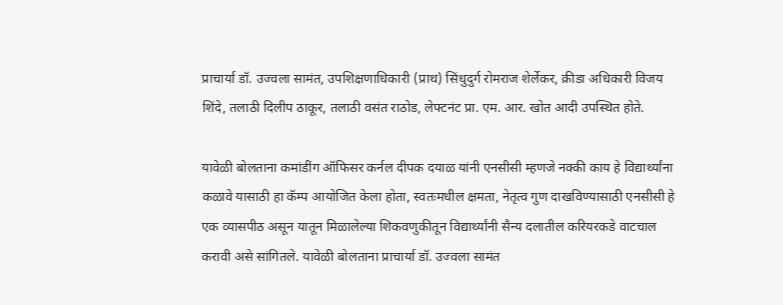प्राचार्या डॉ. उज्वला सामंत, उपशिक्षणाधिकारी (प्राथ) सिंधुदुर्ग रोमराज शेर्लेकर, क्रीडा अधिकारी विजय शिंदे, तलाठी दिलीप ठाकूर, तलाठी वसंत राठोड, लेफ्टनंट प्रा. एम. आर. खोत आदी उपस्थित होते.

यावेळी बोलताना कमांडींग ऑफिसर कर्नल दीपक दयाळ यांनी एनसीसी म्हणजे नक्की काय हे विद्यार्थ्यांना कळावे यासाठी हा कॅम्प आयोजित केला होता, स्वतःमधील क्षमता, नेतृत्व गुण दाखविण्यासाठी एनसीसी हे एक व्यासपीठ असून यातून मिळालेल्या शिकवणुकीतून विद्यार्थ्यांनी सैन्य दलातील करियरकडे वाटचाल करावी असे सांगितले. यावेळी बोलताना प्राचार्या डॉ. उज्वला सामंत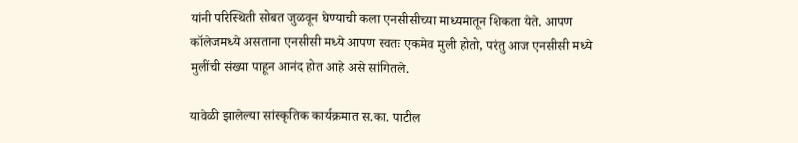यांनी परिस्थिती सोबत जुळवून घेण्याची कला एनसीसीच्या माध्यमातून शिकता येते. आपण कॉलेजमध्ये असताना एनसीसी मध्ये आपण स्वतः एकमेव मुली होतो, परंतु आज एनसीसी मध्ये मुलींची संख्या पाहून आनंद होत आहे असे सांगितले.

यावेळी झालेल्या सांस्कृतिक कार्यक्रमात स.का. पाटील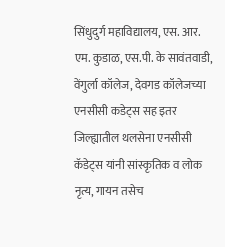सिंधुदुर्ग महाविद्यालय, एस. आर. एम. कुडाळ, एस.पी. के सावंतवाडी, वेंगुर्ला कॉलेज, देवगड कॉलेजच्या एनसीसी कडेट्स सह इतर जिल्ह्यातील थलसेना एनसीसी कॅडेट्स यांनी सांस्कृतिक व लोक नृत्य, गायन तसेच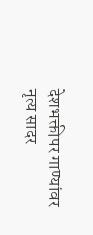देशभक्तीपर गाण्यांवर नृत्य सादर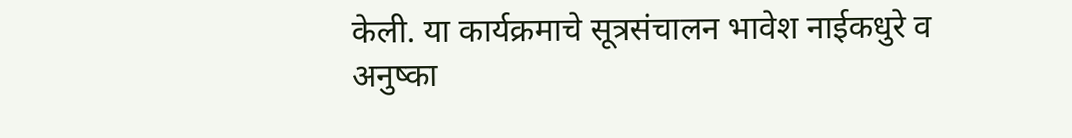केली. या कार्यक्रमाचे सूत्रसंचालन भावेश नाईकधुरे व अनुष्का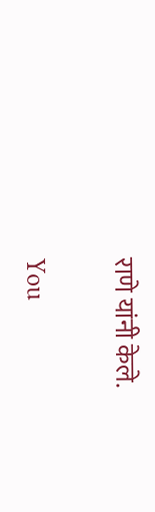राणे यांनी केले.

You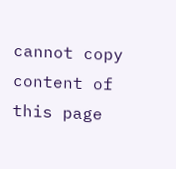cannot copy content of this page